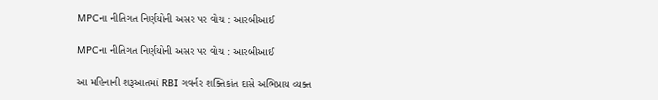MPCના નીતિગત નિર્ણયોની અસર પર વોચ : આરબીઆઈ

MPCના નીતિગત નિર્ણયોની અસર પર વોચ : આરબીઆઈ

આ મહિનાની શરૂઆતમાં RBI ગવર્નર શક્તિકાંત દાસે અભિપ્રાય વ્યક્ત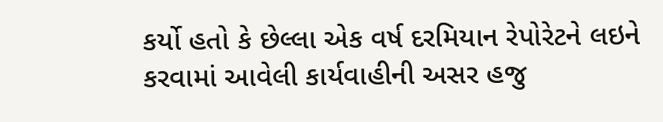કર્યો હતો કે છેલ્લા એક વર્ષ દરમિયાન રેપોરેટને લઇને કરવામાં આવેલી કાર્યવાહીની અસર હજુ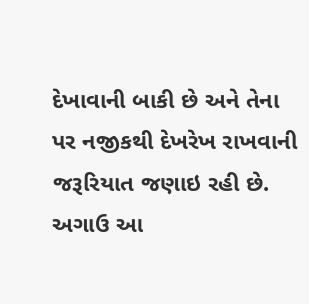દેખાવાની બાકી છે અને તેના પર નજીકથી દેખરેખ રાખવાની જરૂરિયાત જણાઇ રહી છે. અગાઉ આ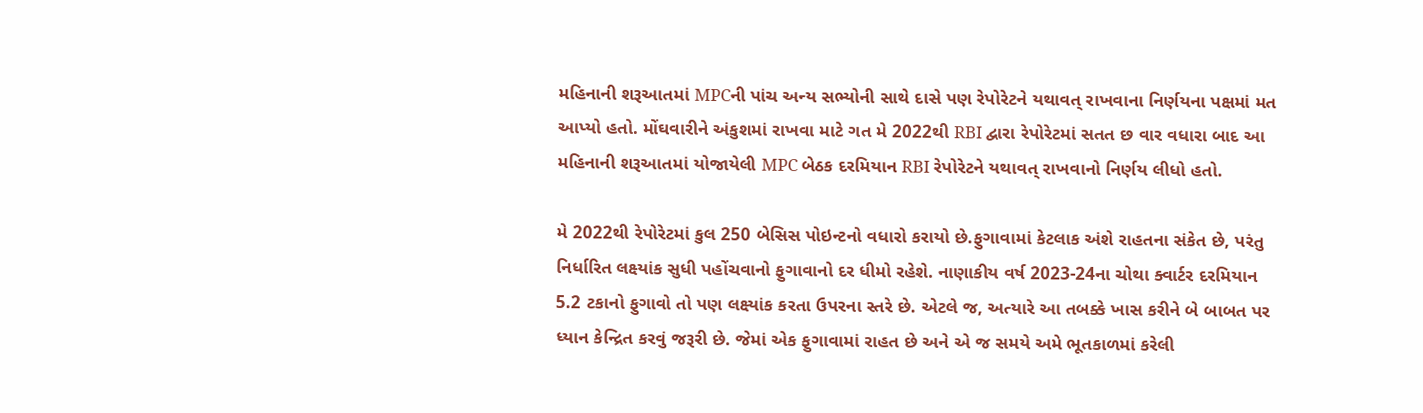મહિનાની શરૂઆતમાં MPCની પાંચ અન્ય સભ્યોની સાથે દાસે પણ રેપોરેટને યથાવત્ રાખવાના નિર્ણયના પક્ષમાં મત આપ્યો હતો. મોંઘવારીને અંકુશમાં રાખવા માટે ગત મે 2022થી RBI દ્વારા રેપોરેટમાં સતત છ વાર વધારા બાદ આ મહિનાની શરૂઆતમાં યોજાયેલી MPC બેઠક દરમિયાન RBI રેપોરેટને યથાવત્ રાખવાનો નિર્ણય લીધો હતો.

મે 2022થી રેપોરેટમાં કુલ 250 બેસિસ પોઇન્ટનો વધારો કરાયો છે.ફુગાવામાં કેટલાક અંશે રાહતના સંકેત છે, પરંતુ નિર્ધારિત લક્ષ્યાંક સુધી પહોંચવાનો ફુગાવાનો દર ધીમો રહેશે. નાણાકીય વર્ષ 2023-24ના ચોથા ક્વાર્ટર દરમિયાન 5.2 ટકાનો ફુગાવો તો પણ લક્ષ્યાંક કરતા ઉપરના સ્તરે છે. એટલે જ, અત્યારે આ તબક્કે ખાસ કરીને બે બાબત પર ધ્યાન કેન્દ્રિત કરવું જરૂરી છે. જેમાં એક ફુગાવામાં રાહત છે અને એ જ સમયે અમે ભૂતકાળમાં કરેલી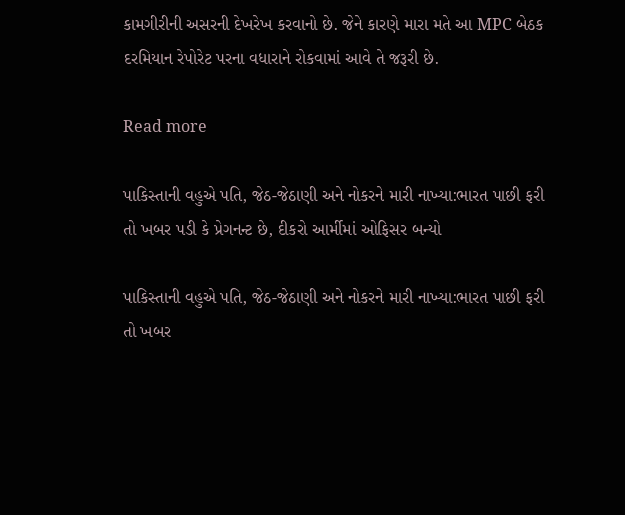કામગીરીની અસરની દેખરેખ કરવાનો છે. જેને કારણે મારા મતે આ MPC બેઠક દરમિયાન રેપોરેટ પરના વધારાને રોકવામાં આવે તે જરૂરી છે.

Read more

પાકિસ્તાની વહુએ પતિ, જેઠ-જેઠાણી અને નોકરને મારી નાખ્યા:ભારત પાછી ફરી તો ખબર પડી કે પ્રેગનન્ટ છે, દીકરો આર્મીમાં ઓફિસર બન્યો

પાકિસ્તાની વહુએ પતિ, જેઠ-જેઠાણી અને નોકરને મારી નાખ્યા:ભારત પાછી ફરી તો ખબર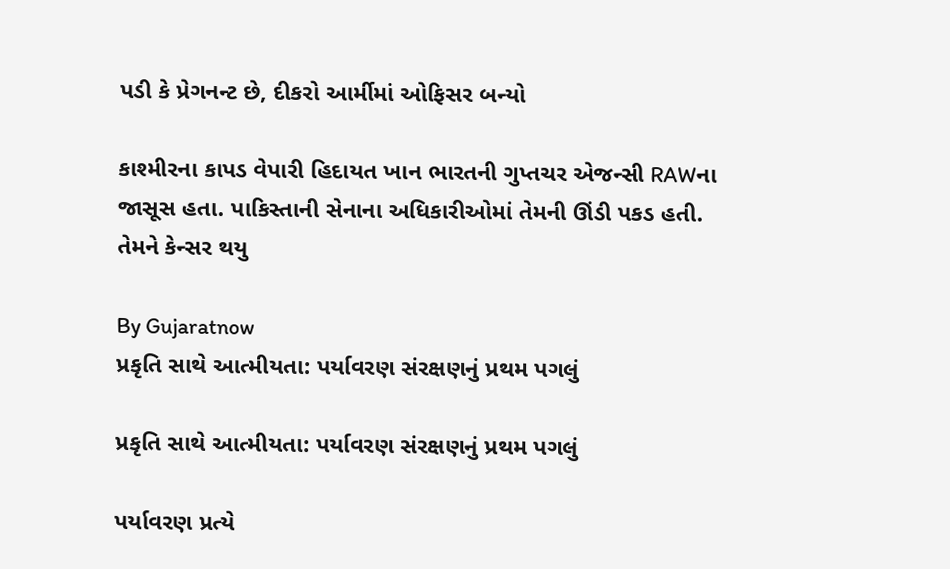પડી કે પ્રેગનન્ટ છે, દીકરો આર્મીમાં ઓફિસર બન્યો

કાશ્મીરના કાપડ વેપારી હિદાયત ખાન ભારતની ગુપ્તચર એજન્સી RAWના જાસૂસ હતા. પાકિસ્તાની સેનાના અધિકારીઓમાં તેમની ઊંડી પકડ હતી. તેમને કેન્સર થયુ

By Gujaratnow
પ્રકૃતિ સાથે આત્મીયતા: પર્યાવરણ સંરક્ષણનું પ્રથમ પગલું

પ્રકૃતિ સાથે આત્મીયતા: પર્યાવરણ સંરક્ષણનું પ્રથમ પગલું

પર્યાવરણ પ્રત્યે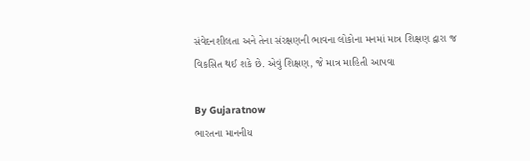સંવેદનશીલતા અને તેના સંરક્ષણની ભાવના લોકોના મનમાં માત્ર શિક્ષણ દ્વારા જ વિકસિત થઈ શકે છે. એવું શિક્ષણ, જે માત્ર માહિતી આપવા

By Gujaratnow
ભારતના માનનીય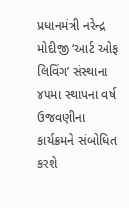પ્રધાનમંત્રી નરેન્દ્ર મોદીજી ‘આર્ટ ઓફ લિવિંગ’ સંસ્થાના ૪૫મા સ્થાપના વર્ષ ઉજવણીના કાર્યક્રમને સંબોધિત કરશે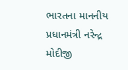ભારતના માનનીય પ્રધાનમંત્રી નરેન્દ્ર મોદીજી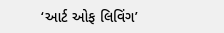‘આર્ટ ઓફ લિવિંગ’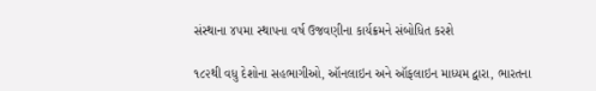સંસ્થાના ૪૫મા સ્થાપના વર્ષ ઉજવણીના કાર્યક્રમને સંબોધિત કરશે

૧૮૨થી વધુ દેશોના સહભાગીઓ, ઑનલાઇન અને ઑફલાઇન માધ્યમ દ્વારા, ભારતના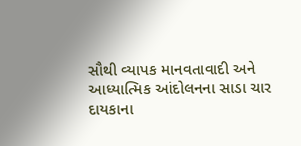સૌથી વ્યાપક માનવતાવાદી અને આધ્યાત્મિક આંદોલનના સાડા ચાર દાયકાના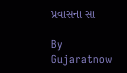પ્રવાસના સા

By Gujaratnow